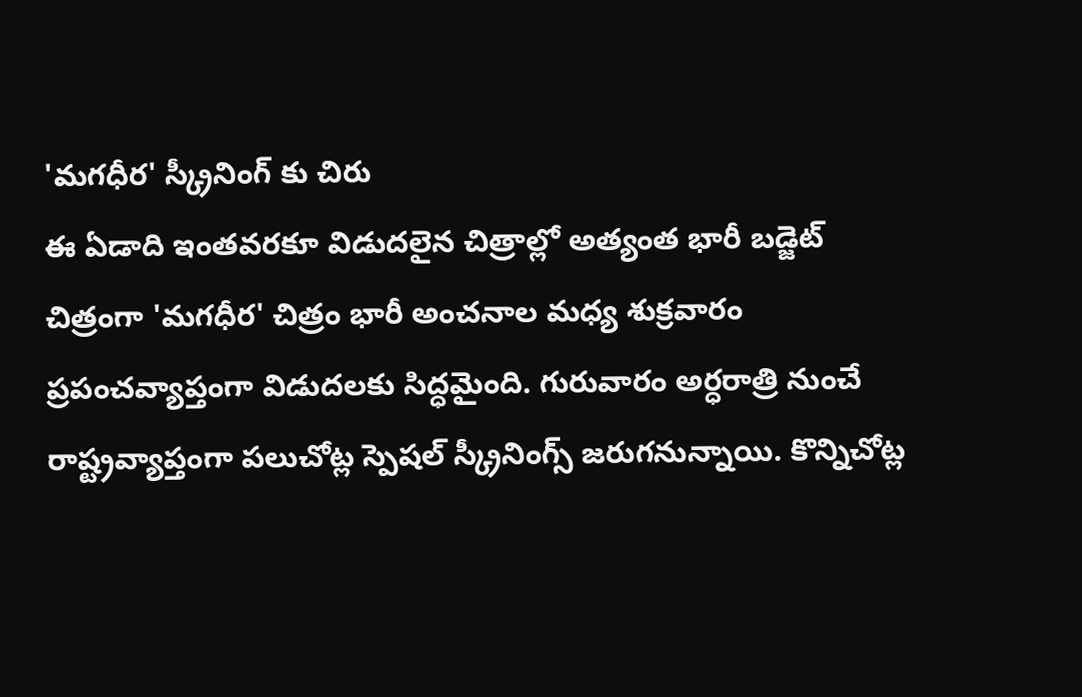'మగధీర' స్క్రీనింగ్ కు చిరు
ఈ ఏడాది ఇంతవరకూ విడుదలైన చిత్రాల్లో అత్యంత భారీ బడ్జెట్ చిత్రంగా 'మగధీర' చిత్రం భారీ అంచనాల మధ్య శుక్రవారం ప్రపంచవ్యాప్తంగా విడుదలకు సిద్ధమైంది. గురువారం అర్ధరాత్రి నుంచే రాష్ట్రవ్యాప్తంగా పలుచోట్ల స్పెషల్ స్క్రీనింగ్స్ జరుగనున్నాయి. కొన్నిచోట్ల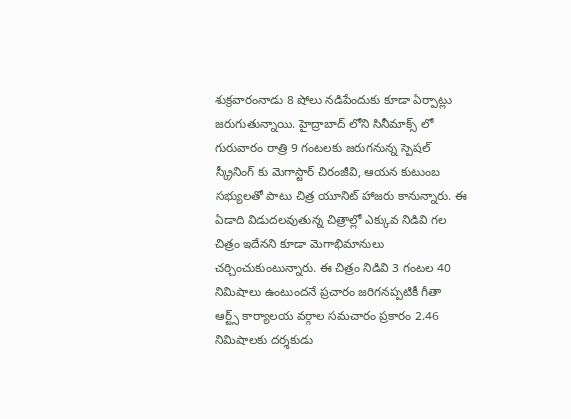శుక్రవారంనాడు 8 షోలు నడిపేందుకు కూడా ఏర్పాట్లు జరుగుతున్నాయి. హైద్రాబాద్ లోని సినీమాక్స్ లో గురువారం రాత్రి 9 గంటలకు జరుగనున్న స్పెషల్ స్క్రీనింగ్ కు మెగాస్టార్ చిరంజీవి, ఆయన కుటుంబ సభ్యులతో పాటు చిత్ర యూనిట్ హాజరు కానున్నారు. ఈ ఏడాది విడుదలవుతున్న చిత్రాల్లో ఎక్కువ నిడివి గల చిత్రం ఇదేనని కూడా మెగాభిమానులు చర్చించుకుంటున్నారు. ఈ చిత్రం నిడివి 3 గంటల 40 నిమిషాలు ఉంటుందనే ప్రచారం జరిగనప్పటికీ గీతా ఆర్ట్స్ కార్యాలయ వర్గాల సమచారం ప్రకారం 2.46 నిమిషాలకు దర్శకుడు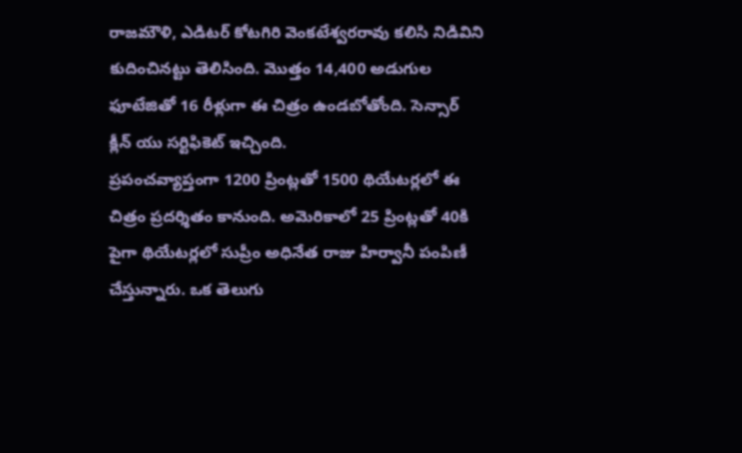రాజమౌళి, ఎడిటర్ కోటగిరి వెంకటేశ్వరరావు కలిసి నిడివిని కుదించినట్టు తెలిసింది. మొత్తం 14,400 అడుగుల ఫూటేజితో 16 రీళ్లుగా ఈ చిత్రం ఉండబోతోంది. సెన్సార్ క్లీన్ యు సర్టిఫికెట్ ఇచ్చింది.
ప్రపంచవ్యాప్తంగా 1200 ప్రింట్లతో 1500 థియేటర్లలో ఈ చిత్రం ప్రదర్శితం కానుంది. అమెరికాలో 25 ప్రింట్లతో 40కి పైగా థియేటర్లలో సుప్రీం అధినేత రాజు హిర్వానీ పంపిణీ చేస్తున్నారు. ఒక తెలుగు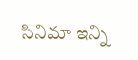సినిమా ఇన్ని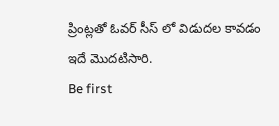ప్రింట్లతో ఓవర్ సీస్ లో విడుదల కావడం ఇదే మొదటిసారి.
Be first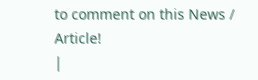to comment on this News / Article!
|